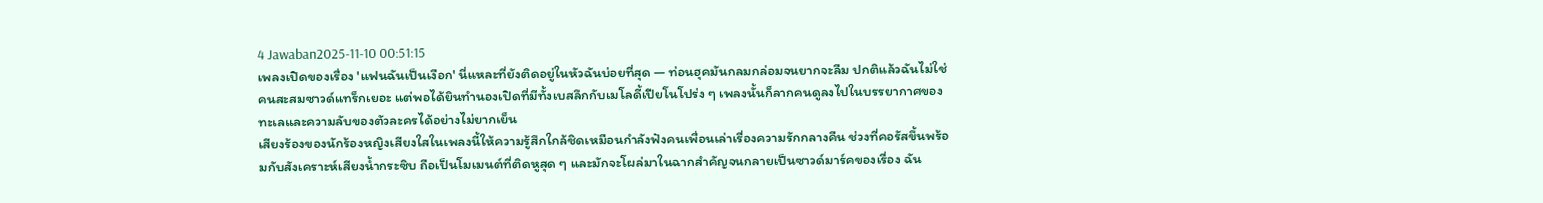4 Jawaban2025-11-10 00:51:15
เพลงเปิดของเรื่อง 'แฟนฉันเป็นเงือก' นี่แหละที่ยังติดอยู่ในหัวฉันบ่อยที่สุด — ท่อนฮุคมันกลมกล่อมจนยากจะลืม ปกติแล้วฉันไม่ใช่คนสะสมซาวด์แทร็กเยอะ แต่พอได้ยินทำนองเปิดที่มีทั้งเบสลึกกับเมโลดี้เปียโนโปร่ง ๆ เพลงนั้นก็ลากคนดูลงไปในบรรยากาศของทะเลและความลับของตัวละครได้อย่างไม่ยากเย็น
เสียงร้องของนักร้องหญิงเสียงใสในเพลงนี้ให้ความรู้สึกใกล้ชิดเหมือนกำลังฟังคนเพื่อนเล่าเรื่องความรักกลางคืน ช่วงที่คอรัสขึ้นพร้อมกับสังเคราะห์เสียงน้ำกระซิบ ถือเป็นโมเมนต์ที่ติดหูสุด ๆ และมักจะโผล่มาในฉากสำคัญจนกลายเป็นซาวด์มาร์คของเรื่อง ฉัน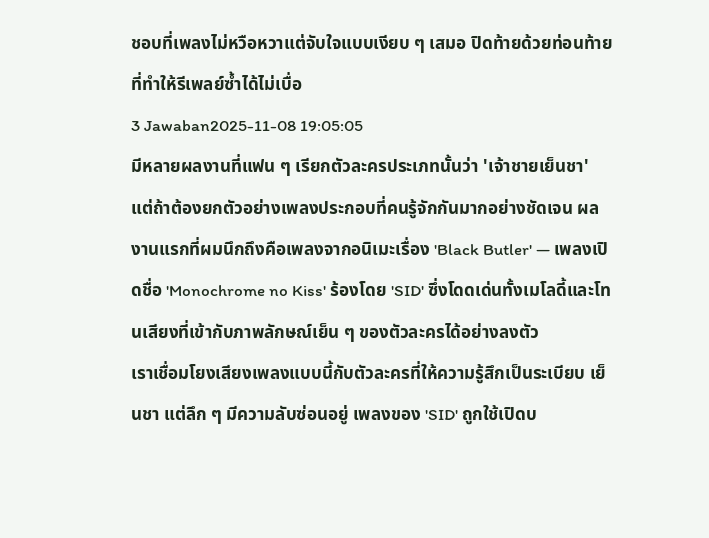ชอบที่เพลงไม่หวือหวาแต่จับใจแบบเงียบ ๆ เสมอ ปิดท้ายด้วยท่อนท้ายที่ทำให้รีเพลย์ซ้ำได้ไม่เบื่อ
3 Jawaban2025-11-08 19:05:05
มีหลายผลงานที่แฟน ๆ เรียกตัวละครประเภทนั้นว่า 'เจ้าชายเย็นชา' แต่ถ้าต้องยกตัวอย่างเพลงประกอบที่คนรู้จักกันมากอย่างชัดเจน ผลงานแรกที่ผมนึกถึงคือเพลงจากอนิเมะเรื่อง 'Black Butler' — เพลงเปิดชื่อ 'Monochrome no Kiss' ร้องโดย 'SID' ซึ่งโดดเด่นทั้งเมโลดี้และโทนเสียงที่เข้ากับภาพลักษณ์เย็น ๆ ของตัวละครได้อย่างลงตัว
เราเชื่อมโยงเสียงเพลงแบบนี้กับตัวละครที่ให้ความรู้สึกเป็นระเบียบ เย็นชา แต่ลึก ๆ มีความลับซ่อนอยู่ เพลงของ 'SID' ถูกใช้เปิดบ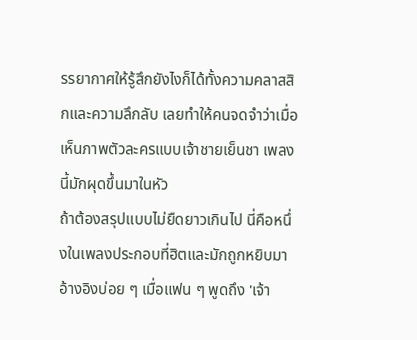รรยากาศให้รู้สึกยังไงก็ได้ทั้งความคลาสสิกและความลึกลับ เลยทำให้คนจดจำว่าเมื่อเห็นภาพตัวละครแบบเจ้าชายเย็นชา เพลงนี้มักผุดขึ้นมาในหัว
ถ้าต้องสรุปแบบไม่ยืดยาวเกินไป นี่คือหนึ่งในเพลงประกอบที่ฮิตและมักถูกหยิบมาอ้างอิงบ่อย ๆ เมื่อแฟน ๆ พูดถึง 'เจ้า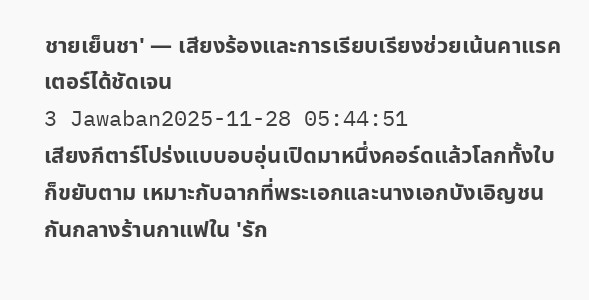ชายเย็นชา' — เสียงร้องและการเรียบเรียงช่วยเน้นคาแรคเตอร์ได้ชัดเจน
3 Jawaban2025-11-28 05:44:51
เสียงกีตาร์โปร่งแบบอบอุ่นเปิดมาหนึ่งคอร์ดแล้วโลกทั้งใบก็ขยับตาม เหมาะกับฉากที่พระเอกและนางเอกบังเอิญชนกันกลางร้านกาแฟใน 'รัก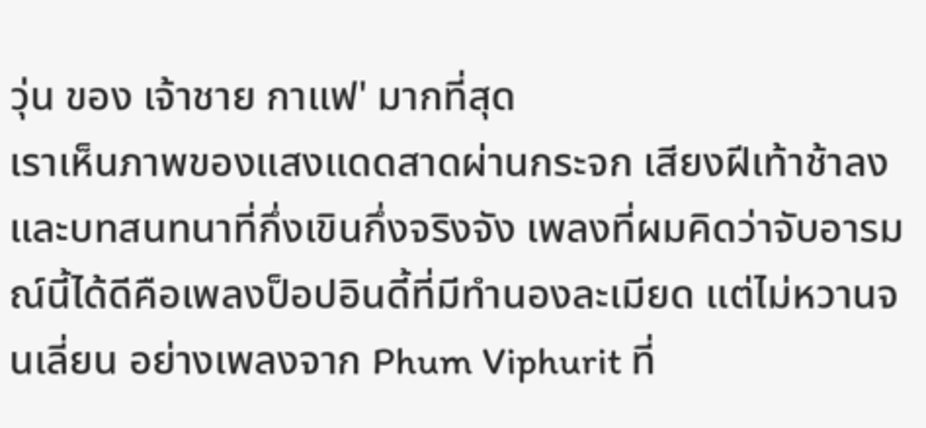วุ่น ของ เจ้าชาย กาแฟ' มากที่สุด
เราเห็นภาพของแสงแดดสาดผ่านกระจก เสียงฝีเท้าช้าลง และบทสนทนาที่กึ่งเขินกึ่งจริงจัง เพลงที่ผมคิดว่าจับอารมณ์นี้ได้ดีคือเพลงป็อปอินดี้ที่มีทำนองละเมียด แต่ไม่หวานจนเลี่ยน อย่างเพลงจาก Phum Viphurit ที่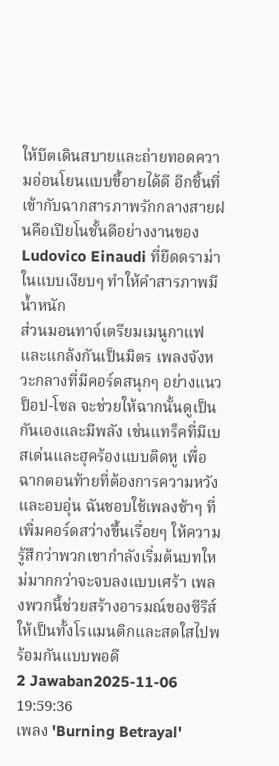ให้บีตเดินสบายและถ่ายทอดความอ่อนโยนแบบขี้อายได้ดี อีกชิ้นที่เข้ากับฉากสารภาพรักกลางสายฝนคือเปียโนชั้นดีอย่างงานของ Ludovico Einaudi ที่ยืดดราม่าในแบบเงียบๆ ทำให้คำสารภาพมีน้ำหนัก
ส่วนมอนทาจ์เตรียมเมนูกาแฟและแกล้งกันเป็นมิตร เพลงจังหวะกลางที่มีคอร์ดสนุกๆ อย่างแนวป็อป-โซล จะช่วยให้ฉากนั้นดูเป็นกันเองและมีพลัง เช่นแทร็คที่มีเบสเด่นและฮุคร้องแบบติดหู เพื่อฉากตอนท้ายที่ต้องการความหวังและอบอุ่น ฉันชอบใช้เพลงช้าๆ ที่เพิ่มคอร์ดสว่างขึ้นเรื่อยๆ ให้ความรู้สึกว่าพวกเขากำลังเริ่มต้นบทใหม่มากกว่าจะจบลงแบบเศร้า เพลงพวกนี้ช่วยสร้างอารมณ์ของซีรีส์ให้เป็นทั้งโรแมนติกและสดใสไปพร้อมกันแบบพอดี
2 Jawaban2025-11-06 19:59:36
เพลง 'Burning Betrayal'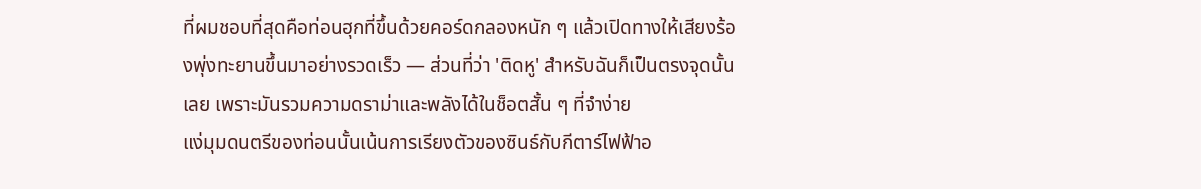ที่ผมชอบที่สุดคือท่อนฮุกที่ขึ้นด้วยคอร์ดกลองหนัก ๆ แล้วเปิดทางให้เสียงร้องพุ่งทะยานขึ้นมาอย่างรวดเร็ว — ส่วนที่ว่า 'ติดหู' สำหรับฉันก็เป็นตรงจุดนั้นเลย เพราะมันรวมความดราม่าและพลังได้ในช็อตสั้น ๆ ที่จำง่าย
แง่มุมดนตรีของท่อนนั้นเน้นการเรียงตัวของซินธ์กับกีตาร์ไฟฟ้าอ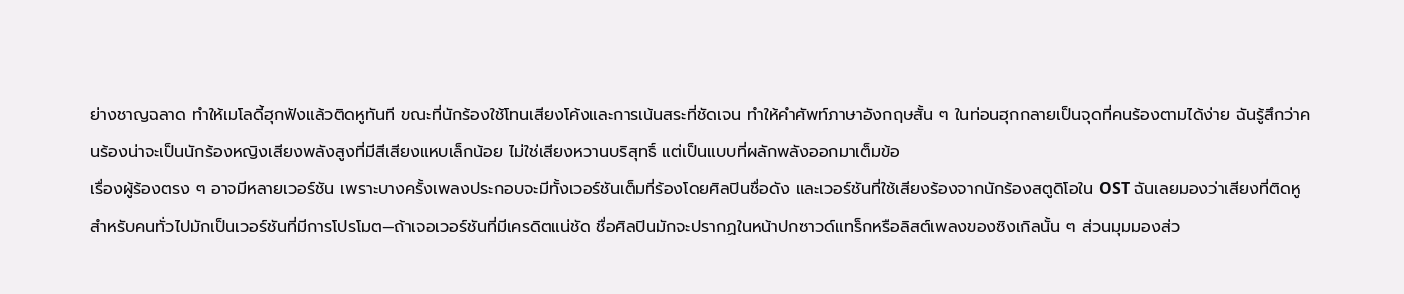ย่างชาญฉลาด ทำให้เมโลดี้ฮุกฟังแล้วติดหูทันที ขณะที่นักร้องใช้โทนเสียงโค้งและการเน้นสระที่ชัดเจน ทำให้คำศัพท์ภาษาอังกฤษสั้น ๆ ในท่อนฮุกกลายเป็นจุดที่คนร้องตามได้ง่าย ฉันรู้สึกว่าคนร้องน่าจะเป็นนักร้องหญิงเสียงพลังสูงที่มีสีเสียงแหบเล็กน้อย ไม่ใช่เสียงหวานบริสุทธิ์ แต่เป็นแบบที่ผลักพลังออกมาเต็มข้อ
เรื่องผู้ร้องตรง ๆ อาจมีหลายเวอร์ชัน เพราะบางครั้งเพลงประกอบจะมีทั้งเวอร์ชันเต็มที่ร้องโดยศิลปินชื่อดัง และเวอร์ชันที่ใช้เสียงร้องจากนักร้องสตูดิโอใน OST ฉันเลยมองว่าเสียงที่ติดหูสำหรับคนทั่วไปมักเป็นเวอร์ชันที่มีการโปรโมต—ถ้าเจอเวอร์ชันที่มีเครดิตแน่ชัด ชื่อศิลปินมักจะปรากฏในหน้าปกซาวด์แทร็กหรือลิสต์เพลงของซิงเกิลนั้น ๆ ส่วนมุมมองส่ว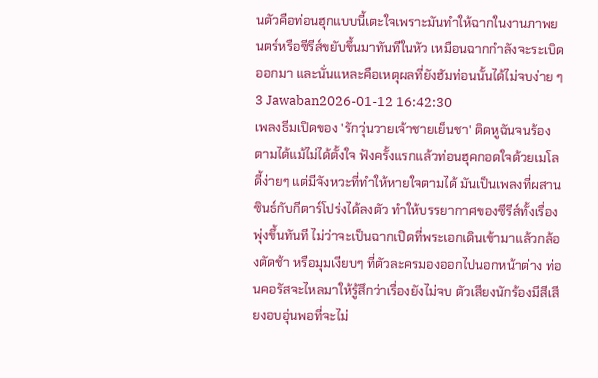นตัวคือท่อนฮุกแบบนี้เตะใจเพราะมันทำให้ฉากในงานภาพยนตร์หรือซีรีส์ขยับขึ้นมาทันทีในหัว เหมือนฉากกำลังจะระเบิดออกมา และนั่นแหละคือเหตุผลที่ยังฮัมท่อนนั้นได้ไม่จบง่าย ๆ
3 Jawaban2026-01-12 16:42:30
เพลงธีมเปิดของ 'รักวุ่นวายเจ้าชายเย็นชา' ติดหูฉันจนร้องตามได้แม้ไม่ได้ตั้งใจ ฟังครั้งแรกแล้วท่อนฮุคกอดใจด้วยเมโลดี้ง่ายๆ แต่มีจังหวะที่ทำให้หายใจตามได้ มันเป็นเพลงที่ผสานซินธ์กับกีตาร์โปร่งได้ลงตัว ทำให้บรรยากาศของซีรีส์ทั้งเรื่องพุ่งขึ้นทันที ไม่ว่าจะเป็นฉากเปิดที่พระเอกเดินเข้ามาแล้วกล้องตัดช้า หรือมุมเงียบๆ ที่ตัวละครมองออกไปนอกหน้าต่าง ท่อนคอรัสจะไหลมาให้รู้สึกว่าเรื่องยังไม่จบ ตัวเสียงนักร้องมีสีเสียงอบอุ่นพอที่จะไม่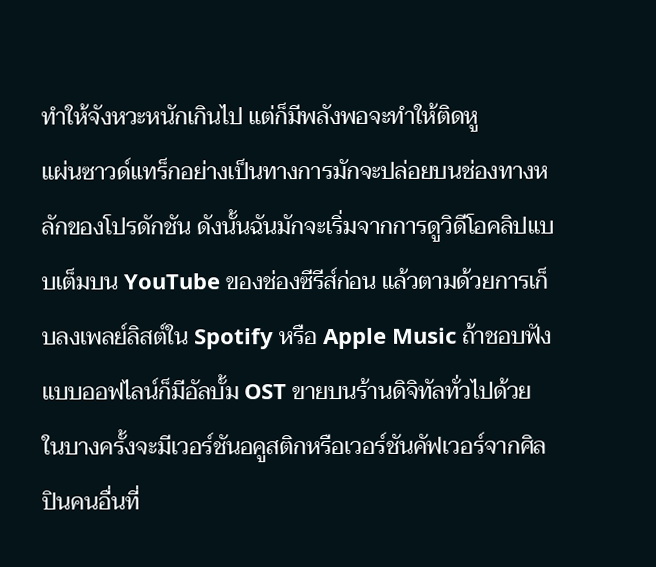ทำให้จังหวะหนักเกินไป แต่ก็มีพลังพอจะทำให้ติดหู
แผ่นซาวด์แทร็กอย่างเป็นทางการมักจะปล่อยบนช่องทางหลักของโปรดักชัน ดังนั้นฉันมักจะเริ่มจากการดูวิดีโอคลิปแบบเต็มบน YouTube ของช่องซีรีส์ก่อน แล้วตามด้วยการเก็บลงเพลย์ลิสต์ใน Spotify หรือ Apple Music ถ้าชอบฟังแบบออฟไลน์ก็มีอัลบั้ม OST ขายบนร้านดิจิทัลทั่วไปด้วย ในบางครั้งจะมีเวอร์ชันอคูสติกหรือเวอร์ชันคัฟเวอร์จากศิลปินคนอื่นที่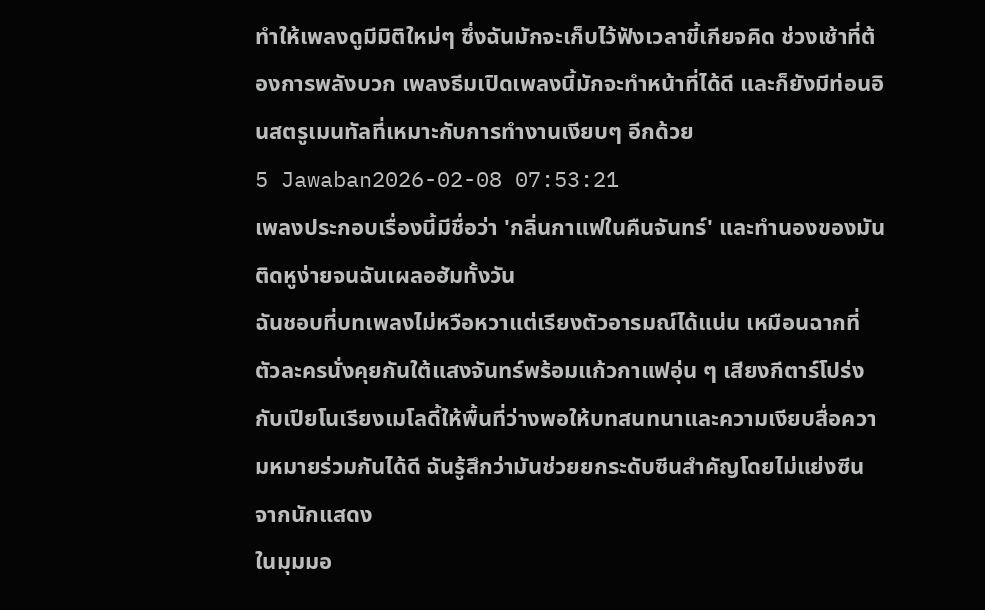ทำให้เพลงดูมีมิติใหม่ๆ ซึ่งฉันมักจะเก็บไว้ฟังเวลาขี้เกียจคิด ช่วงเช้าที่ต้องการพลังบวก เพลงธีมเปิดเพลงนี้มักจะทำหน้าที่ได้ดี และก็ยังมีท่อนอินสตรูเมนทัลที่เหมาะกับการทำงานเงียบๆ อีกด้วย
5 Jawaban2026-02-08 07:53:21
เพลงประกอบเรื่องนี้มีชื่อว่า 'กลิ่นกาแฟในคืนจันทร์' และทำนองของมันติดหูง่ายจนฉันเผลอฮัมทั้งวัน
ฉันชอบที่บทเพลงไม่หวือหวาแต่เรียงตัวอารมณ์ได้แน่น เหมือนฉากที่ตัวละครนั่งคุยกันใต้แสงจันทร์พร้อมแก้วกาแฟอุ่น ๆ เสียงกีตาร์โปร่งกับเปียโนเรียงเมโลดี้ให้พื้นที่ว่างพอให้บทสนทนาและความเงียบสื่อความหมายร่วมกันได้ดี ฉันรู้สึกว่ามันช่วยยกระดับซีนสำคัญโดยไม่แย่งซีนจากนักแสดง
ในมุมมอ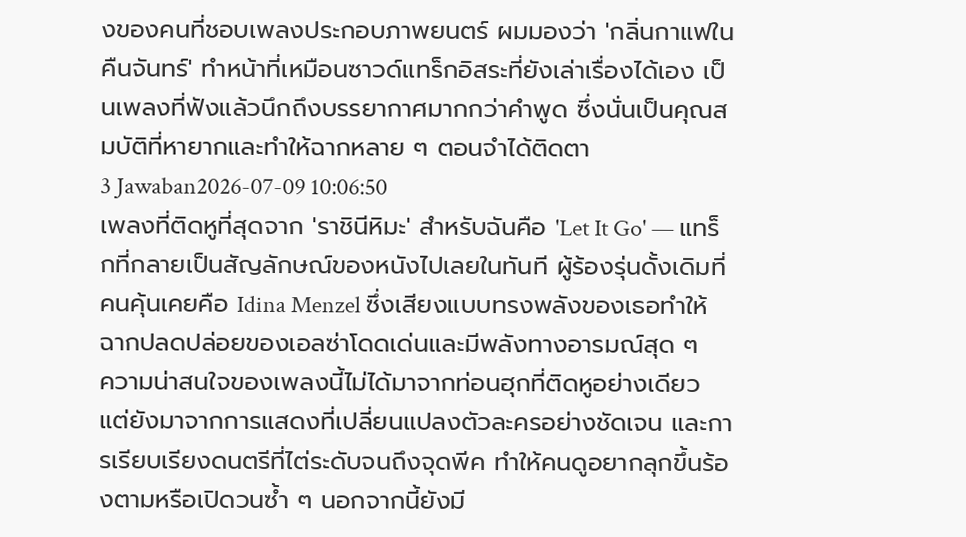งของคนที่ชอบเพลงประกอบภาพยนตร์ ผมมองว่า 'กลิ่นกาแฟในคืนจันทร์' ทำหน้าที่เหมือนซาวด์แทร็กอิสระที่ยังเล่าเรื่องได้เอง เป็นเพลงที่ฟังแล้วนึกถึงบรรยากาศมากกว่าคำพูด ซึ่งนั่นเป็นคุณสมบัติที่หายากและทำให้ฉากหลาย ๆ ตอนจำได้ติดตา
3 Jawaban2026-07-09 10:06:50
เพลงที่ติดหูที่สุดจาก 'ราชินีหิมะ' สำหรับฉันคือ 'Let It Go' — แทร็กที่กลายเป็นสัญลักษณ์ของหนังไปเลยในทันที ผู้ร้องรุ่นดั้งเดิมที่คนคุ้นเคยคือ Idina Menzel ซึ่งเสียงแบบทรงพลังของเธอทำให้ฉากปลดปล่อยของเอลซ่าโดดเด่นและมีพลังทางอารมณ์สุด ๆ
ความน่าสนใจของเพลงนี้ไม่ได้มาจากท่อนฮุกที่ติดหูอย่างเดียว แต่ยังมาจากการแสดงที่เปลี่ยนแปลงตัวละครอย่างชัดเจน และการเรียบเรียงดนตรีที่ไต่ระดับจนถึงจุดพีค ทำให้คนดูอยากลุกขึ้นร้องตามหรือเปิดวนซ้ำ ๆ นอกจากนี้ยังมี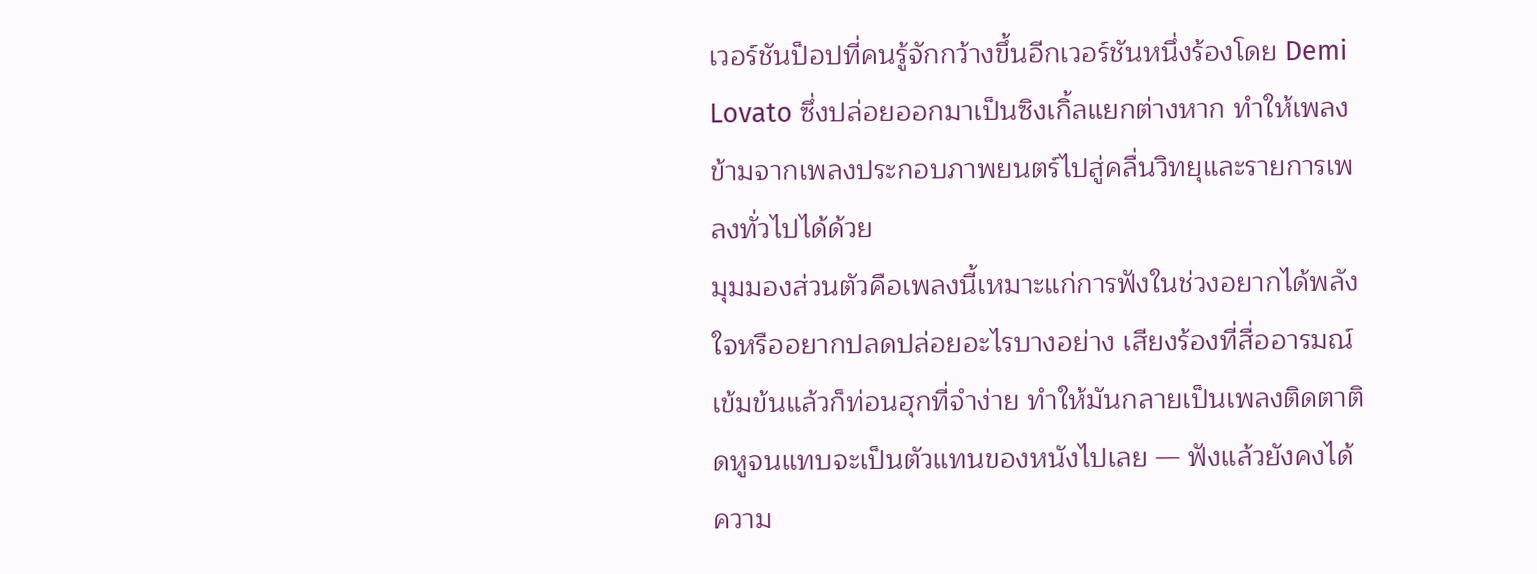เวอร์ชันป็อปที่คนรู้จักกว้างขึ้นอีกเวอร์ชันหนึ่งร้องโดย Demi Lovato ซึ่งปล่อยออกมาเป็นซิงเกิ้ลแยกต่างหาก ทำให้เพลงข้ามจากเพลงประกอบภาพยนตร์ไปสู่คลื่นวิทยุและรายการเพลงทั่วไปได้ด้วย
มุมมองส่วนตัวคือเพลงนี้เหมาะแก่การฟังในช่วงอยากได้พลังใจหรืออยากปลดปล่อยอะไรบางอย่าง เสียงร้องที่สื่ออารมณ์เข้มข้นแล้วก็ท่อนฮุกที่จำง่าย ทำให้มันกลายเป็นเพลงติดตาติดหูจนแทบจะเป็นตัวแทนของหนังไปเลย — ฟังแล้วยังคงได้ความ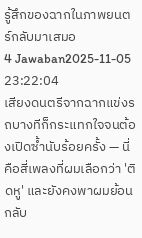รู้สึกของฉากในภาพยนตร์กลับมาเสมอ
4 Jawaban2025-11-05 23:22:04
เสียงดนตรีจากฉากแข่งรถบางทีก็กระแทกใจจนต้องเปิดซ้ำนับร้อยครั้ง — นี่คือสี่เพลงที่ผมเลือกว่า 'ติดหู' และยังคงพาผมย้อนกลับ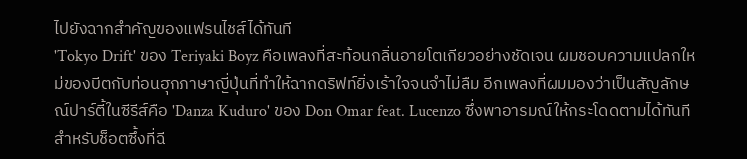ไปยังฉากสำคัญของแฟรนไชส์ได้ทันที
'Tokyo Drift' ของ Teriyaki Boyz คือเพลงที่สะท้อนกลิ่นอายโตเกียวอย่างชัดเจน ผมชอบความแปลกใหม่ของบีตกับท่อนฮุกภาษาญี่ปุ่นที่ทำให้ฉากดริฟท์ยิ่งเร้าใจจนจำไม่ลืม อีกเพลงที่ผมมองว่าเป็นสัญลักษณ์ปาร์ตี้ในซีรีส์คือ 'Danza Kuduro' ของ Don Omar feat. Lucenzo ซึ่งพาอารมณ์ให้กระโดดตามได้ทันที
สำหรับช็อตซึ้งที่ฉี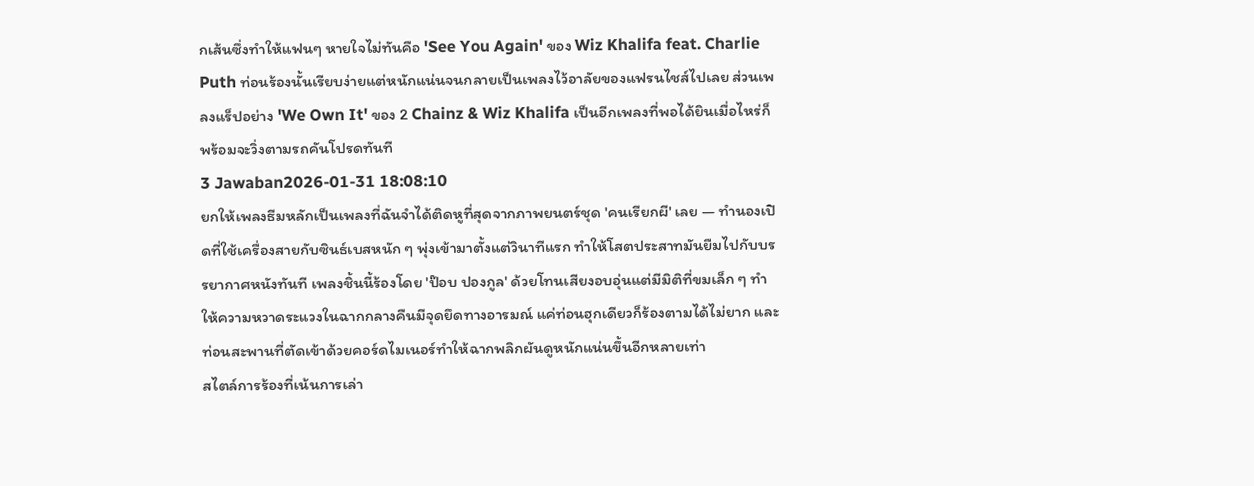กเส้นซึ่งทำให้แฟนๆ หายใจไม่ทันคือ 'See You Again' ของ Wiz Khalifa feat. Charlie Puth ท่อนร้องนั้นเรียบง่ายแต่หนักแน่นจนกลายเป็นเพลงไว้อาลัยของแฟรนไชส์ไปเลย ส่วนเพลงแร็ปอย่าง 'We Own It' ของ 2 Chainz & Wiz Khalifa เป็นอีกเพลงที่พอได้ยินเมื่อไหร่ก็พร้อมจะวิ่งตามรถคันโปรดทันที
3 Jawaban2026-01-31 18:08:10
ยกให้เพลงธีมหลักเป็นเพลงที่ฉันจำได้ติดหูที่สุดจากภาพยนตร์ชุด 'คนเรียกผี' เลย — ทำนองเปิดที่ใช้เครื่องสายกับซินธ์เบสหนัก ๆ พุ่งเข้ามาตั้งแต่วินาทีแรก ทำให้โสตประสาทมันยืมไปกับบรรยากาศหนังทันที เพลงชิ้นนี้ร้องโดย 'ป๊อบ ปองกูล' ด้วยโทนเสียงอบอุ่นแต่มีมิติที่ขมเล็ก ๆ ทำให้ความหวาดระแวงในฉากกลางคืนมีจุดยึดทางอารมณ์ แค่ท่อนฮุกเดียวก็ร้องตามได้ไม่ยาก และท่อนสะพานที่ตัดเข้าด้วยคอร์ดไมเนอร์ทำให้ฉากพลิกผันดูหนักแน่นขึ้นอีกหลายเท่า
สไตล์การร้องที่เน้นการเล่า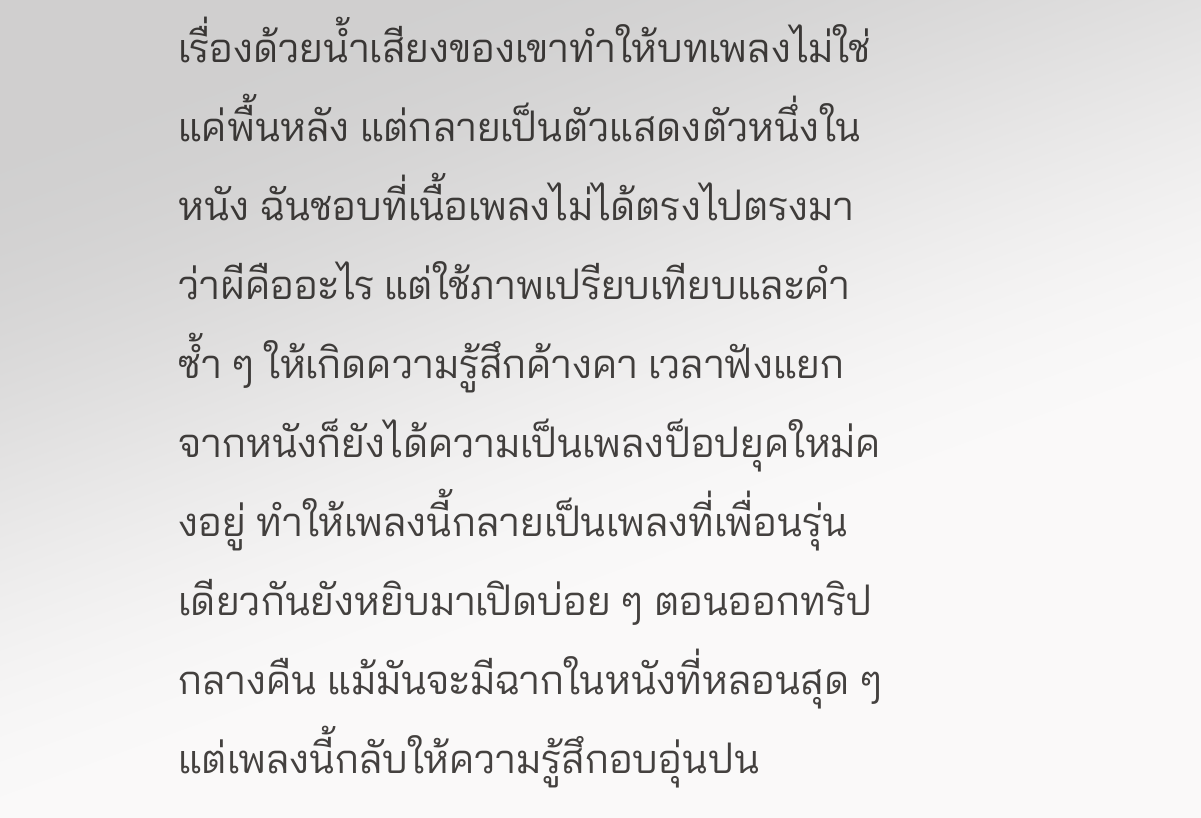เรื่องด้วยน้ำเสียงของเขาทำให้บทเพลงไม่ใช่แค่พื้นหลัง แต่กลายเป็นตัวแสดงตัวหนึ่งในหนัง ฉันชอบที่เนื้อเพลงไม่ได้ตรงไปตรงมาว่าผีคืออะไร แต่ใช้ภาพเปรียบเทียบและคำซ้ำ ๆ ให้เกิดความรู้สึกค้างคา เวลาฟังแยกจากหนังก็ยังได้ความเป็นเพลงป็อปยุคใหม่คงอยู่ ทำให้เพลงนี้กลายเป็นเพลงที่เพื่อนรุ่นเดียวกันยังหยิบมาเปิดบ่อย ๆ ตอนออกทริปกลางคืน แม้มันจะมีฉากในหนังที่หลอนสุด ๆ แต่เพลงนี้กลับให้ความรู้สึกอบอุ่นปน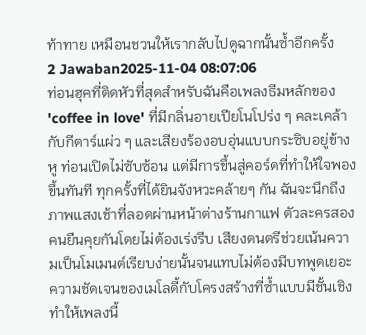ท้าทาย เหมือนชวนให้เรากลับไปดูฉากนั้นซ้ำอีกครั้ง
2 Jawaban2025-11-04 08:07:06
ท่อนฮุคที่ติดหัวที่สุดสำหรับฉันคือเพลงธีมหลักของ 'coffee in love' ที่มีกลิ่นอายเปียโนโปร่ง ๆ คละเคล้ากับกีตาร์แผ่ว ๆ และเสียงร้องอบอุ่นแบบกระซิบอยู่ข้างหู ท่อนเปิดไม่ซับซ้อน แต่มีการขึ้นสู่คอร์ดที่ทำให้ใจพองขึ้นทันที ทุกครั้งที่ได้ยินจังหวะคล้ายๆ กัน ฉันจะนึกถึงภาพแสงเช้าที่ลอดผ่านหน้าต่างร้านกาแฟ ตัวละครสองคนยืนคุยกันโดยไม่ต้องเร่งรีบ เสียงดนตรีช่วยเน้นความเป็นโมเมนต์เรียบง่ายนั้นจนแทบไม่ต้องมีบทพูดเยอะ
ความชัดเจนของเมโลดี้กับโครงสร้างที่ซ้ำแบบมีชั้นเชิงทำให้เพลงนี้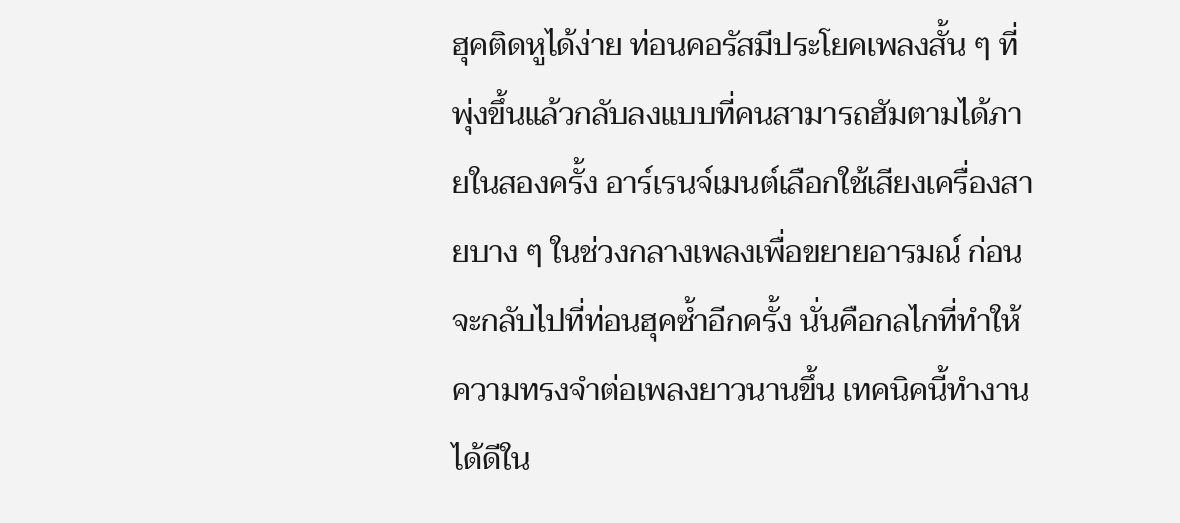ฮุคติดหูได้ง่าย ท่อนคอรัสมีประโยคเพลงสั้น ๆ ที่พุ่งขึ้นแล้วกลับลงแบบที่คนสามารถฮัมตามได้ภายในสองครั้ง อาร์เรนจ์เมนต์เลือกใช้เสียงเครื่องสายบาง ๆ ในช่วงกลางเพลงเพื่อขยายอารมณ์ ก่อนจะกลับไปที่ท่อนฮุคซ้ำอีกครั้ง นั่นคือกลไกที่ทำให้ความทรงจำต่อเพลงยาวนานขึ้น เทคนิคนี้ทำงานได้ดีใน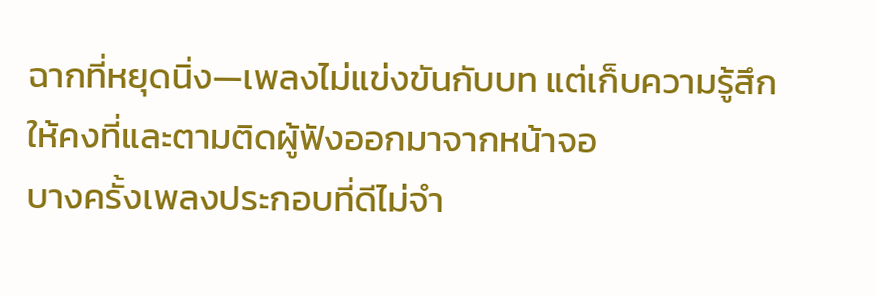ฉากที่หยุดนิ่ง—เพลงไม่แข่งขันกับบท แต่เก็บความรู้สึกให้คงที่และตามติดผู้ฟังออกมาจากหน้าจอ
บางครั้งเพลงประกอบที่ดีไม่จำ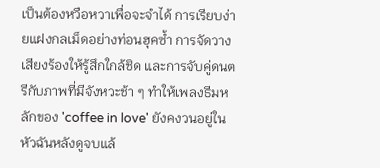เป็นต้องหวือหวาเพื่อจะจำได้ การเรียบง่ายแฝงกลเม็ดอย่างท่อนฮุคซ้ำ การจัดวางเสียงร้องให้รู้สึกใกล้ชิด และการจับคู่ดนตรีกับภาพที่มีจังหวะช้า ๆ ทำให้เพลงธีมหลักของ 'coffee in love' ยังคงวนอยู่ในหัวฉันหลังดูจบแล้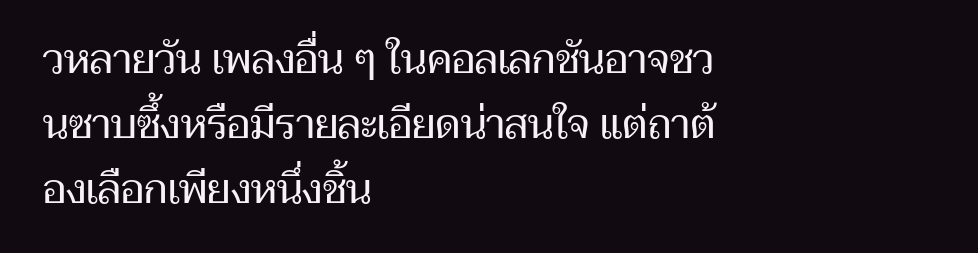วหลายวัน เพลงอื่น ๆ ในคอลเลกชันอาจชวนซาบซึ้งหรือมีรายละเอียดน่าสนใจ แต่ถาต้องเลือกเพียงหนึ่งชิ้น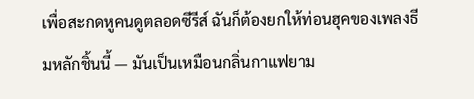เพื่อสะกดหูคนดูตลอดซีรีส์ ฉันก็ต้องยกให้ท่อนฮุคของเพลงธีมหลักชิ้นนี้ — มันเป็นเหมือนกลิ่นกาแฟยาม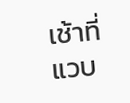เช้าที่แวบ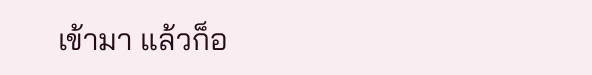เข้ามา แล้วก็อ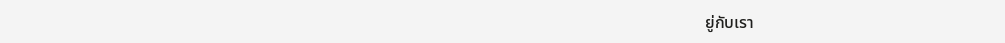ยู่กับเรา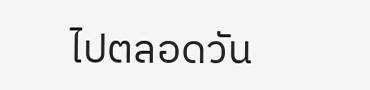ไปตลอดวัน